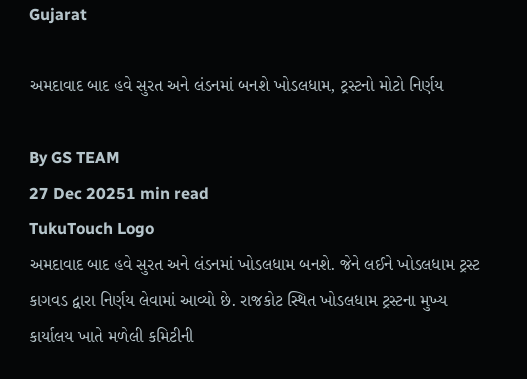Gujarat

અમદાવાદ બાદ હવે સુરત અને લંડનમાં બનશે ખોડલધામ, ટ્રસ્ટનો મોટો નિર્ણય

By GS TEAM
27 Dec 20251 min read
TukuTouch Logo
અમદાવાદ બાદ હવે સુરત અને લંડનમાં ખોડલધામ બનશે. જેને લઈને ખોડલધામ ટ્રસ્ટ કાગવડ દ્વારા નિર્ણય લેવામાં આવ્યો છે. રાજકોટ સ્થિત ખોડલધામ ટ્રસ્ટના મુખ્ય કાર્યાલય ખાતે મળેલી કમિટીની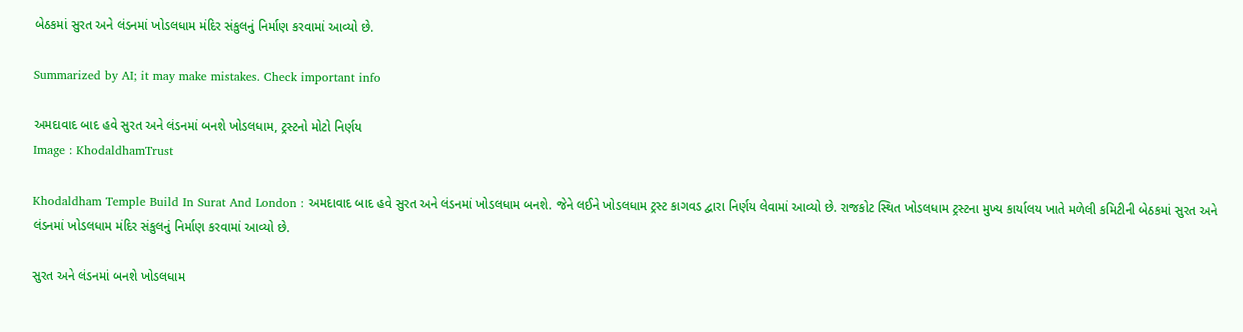બેઠકમાં સુરત અને લંડનમાં ખોડલધામ મંદિર સંકુલનું નિર્માણ કરવામાં આવ્યો છે.

Summarized by AI; it may make mistakes. Check important info

અમદાવાદ બાદ હવે સુરત અને લંડનમાં બનશે ખોડલધામ, ટ્રસ્ટનો મોટો નિર્ણય
Image : KhodaldhamTrust

Khodaldham Temple Build In Surat And London : અમદાવાદ બાદ હવે સુરત અને લંડનમાં ખોડલધામ બનશે. જેને લઈને ખોડલધામ ટ્રસ્ટ કાગવડ દ્વારા નિર્ણય લેવામાં આવ્યો છે. રાજકોટ સ્થિત ખોડલધામ ટ્રસ્ટના મુખ્ય કાર્યાલય ખાતે મળેલી કમિટીની બેઠકમાં સુરત અને લંડનમાં ખોડલધામ મંદિર સંકુલનું નિર્માણ કરવામાં આવ્યો છે.

સુરત અને લંડનમાં બનશે ખોડલધામ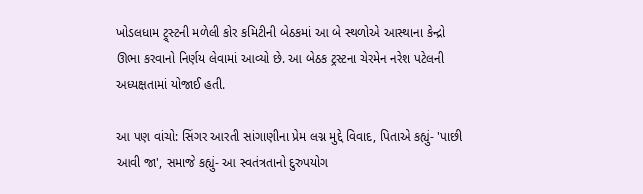ખોડલધામ ટ્ર્સ્ટની મળેલી કોર કમિટીની બેઠકમાં આ બે સ્થળોએ આસ્થાના કેન્દ્રો ઊભા કરવાનો નિર્ણય લેવામાં આવ્યો છે. આ બેઠક ટ્રસ્ટના ચેરમેન નરેશ પટેલની અધ્યક્ષતામાં યોજાઈ હતી.

આ પણ વાંચો: સિંગર આરતી સાંગાણીના પ્રેમ લગ્ન મુદ્દે વિવાદ, પિતાએ કહ્યું- 'પાછી આવી જા', સમાજે કહ્યું- આ સ્વતંત્રતાનો દુરુપયોગ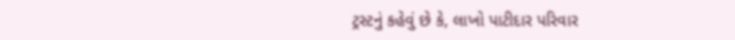ટ્રસ્ટનું કહેવું છે કે, લાખો પાટીદાર પરિવાર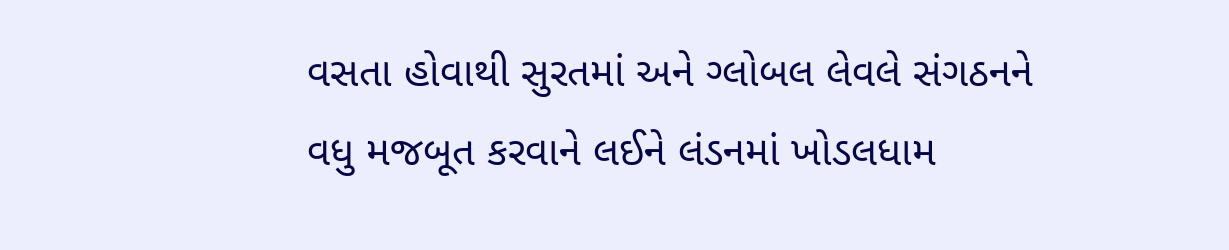વસતા હોવાથી સુરતમાં અને ગ્લોબલ લેવલે સંગઠનને વધુ મજબૂત કરવાને લઈને લંડનમાં ખોડલધામ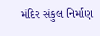મંદિર સંકુલ નિર્માણ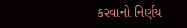કરવાનો નિર્ણય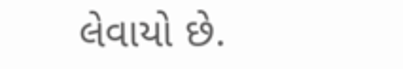લેવાયો છે.